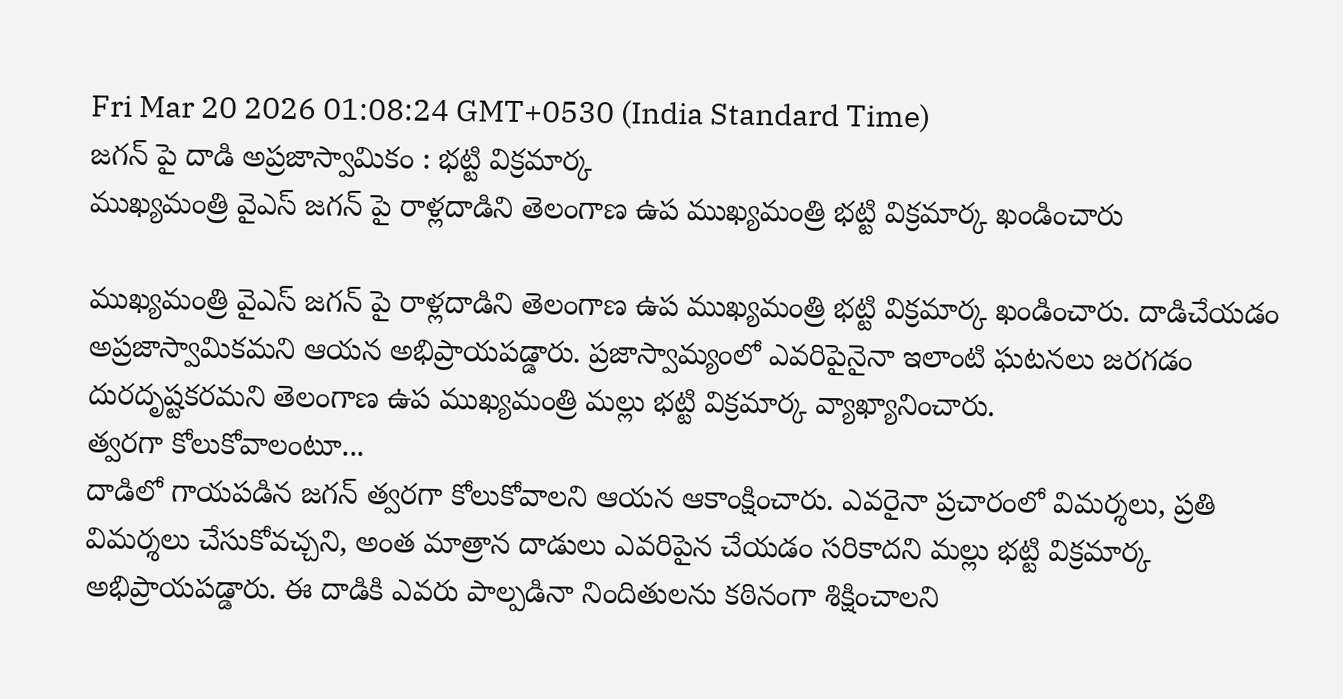Fri Mar 20 2026 01:08:24 GMT+0530 (India Standard Time)
జగన్ పై దాడి అప్రజాస్వామికం : భట్టి విక్రమార్క
ముఖ్యమంత్రి వైఎస్ జగన్ పై రాళ్లదాడిని తెలంగాణ ఉప ముఖ్యమంత్రి భట్టి విక్రమార్క ఖండించారు

ముఖ్యమంత్రి వైఎస్ జగన్ పై రాళ్లదాడిని తెలంగాణ ఉప ముఖ్యమంత్రి భట్టి విక్రమార్క ఖండించారు. దాడిచేయడం అప్రజాస్వామికమని ఆయన అభిప్రాయపడ్డారు. ప్రజాస్వామ్యంలో ఎవరిపైనైనా ఇలాంటి ఘటనలు జరగడం దురదృష్టకరమని తెలంగాణ ఉప ముఖ్యమంత్రి మల్లు భట్టి విక్రమార్క వ్యాఖ్యానించారు.
త్వరగా కోలుకోవాలంటూ...
దాడిలో గాయపడిన జగన్ త్వరగా కోలుకోవాలని ఆయన ఆకాంక్షించారు. ఎవరైనా ప్రచారంలో విమర్శలు, ప్రతి విమర్శలు చేసుకోవచ్చని, అంత మాత్రాన దాడులు ఎవరిపైన చేయడం సరికాదని మల్లు భట్టి విక్రమార్క అభిప్రాయపడ్డారు. ఈ దాడికి ఎవరు పాల్పడినా నిందితులను కఠినంగా శిక్షించాలని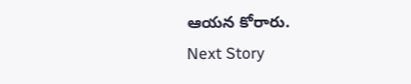ఆయన కోరారు.
Next Story